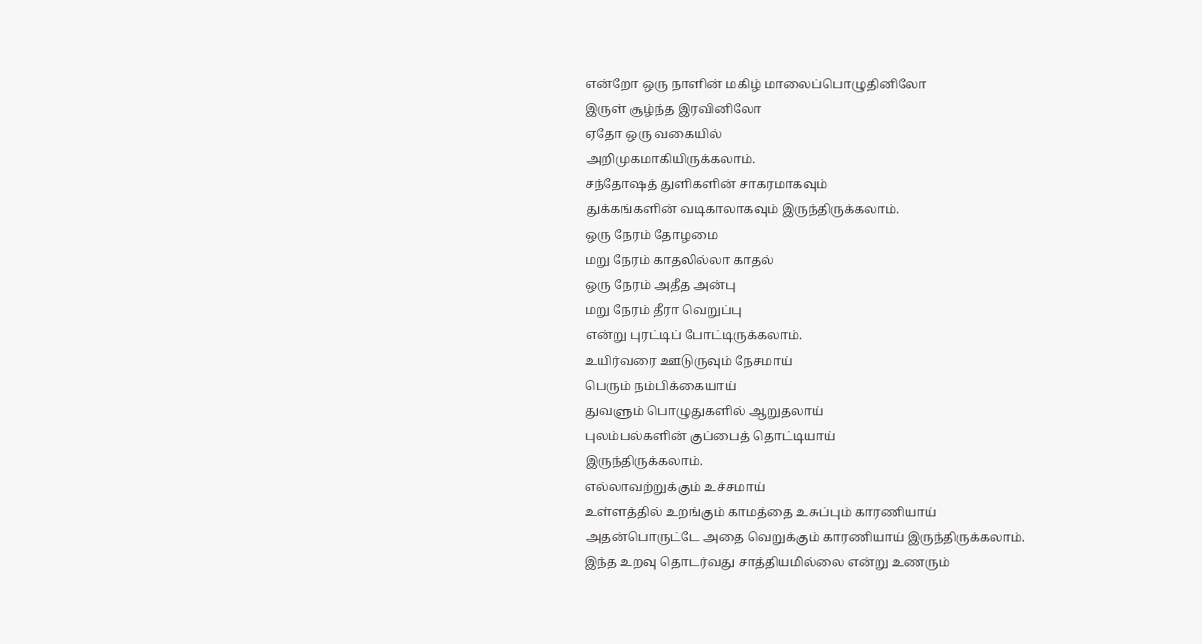என்றோ ஒரு நாளின் மகிழ் மாலைப்பொழுதினிலோ
இருள் சூழ்ந்த இரவினிலோ
ஏதோ ஒரு வகையில்
அறிமுகமாகியிருக்கலாம்.
சந்தோஷத் துளிகளின் சாகரமாகவும்
துக்கங்களின் வடிகாலாகவும் இருந்திருக்கலாம்.
ஒரு நேரம் தோழமை
மறு நேரம் காதலில்லா காதல்
ஒரு நேரம் அதீத அன்பு
மறு நேரம் தீரா வெறுப்பு
என்று புரட்டிப் போட்டிருக்கலாம்.
உயிர்வரை ஊடுருவும் நேசமாய்
பெரும் நம்பிக்கையாய்
துவளும் பொழுதுகளில் ஆறுதலாய்
புலம்பல்களின் குப்பைத் தொட்டியாய்
இருந்திருக்கலாம்.
எல்லாவற்றுக்கும் உச்சமாய்
உள்ளத்தில் உறங்கும் காமத்தை உசுப்பும் காரணியாய்
அதன்பொருட்டே அதை வெறுக்கும் காரணியாய் இருந்திருக்கலாம்.
இந்த உறவு தொடர்வது சாத்தியமில்லை என்று உணரும்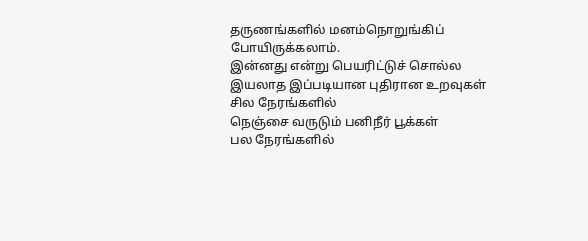தருணங்களில் மனம்நொறுங்கிப் போயிருக்கலாம்.
இன்னது என்று பெயரிட்டுச் சொல்ல இயலாத இப்படியான புதிரான உறவுகள்
சில நேரங்களில்
நெஞ்சை வருடும் பனிநீர் பூக்கள்
பல நேரங்களில்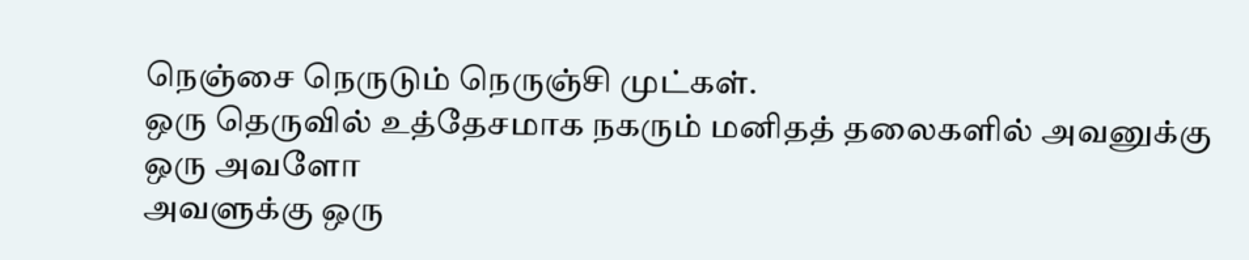நெஞ்சை நெருடும் நெருஞ்சி முட்கள்.
ஒரு தெருவில் உத்தேசமாக நகரும் மனிதத் தலைகளில் அவனுக்கு ஒரு அவளோ
அவளுக்கு ஒரு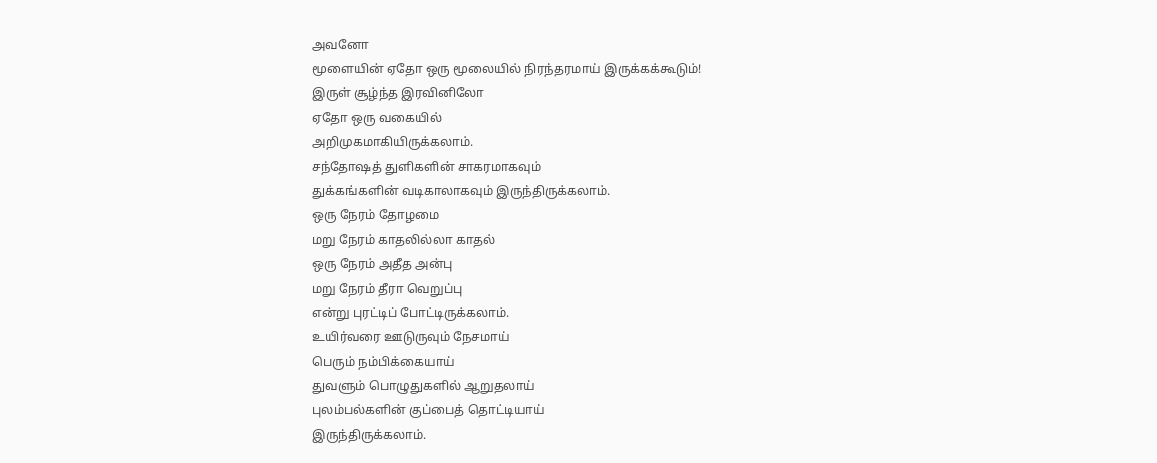அவனோ
மூளையின் ஏதோ ஒரு மூலையில் நிரந்தரமாய் இருக்கக்கூடும்!
இருள் சூழ்ந்த இரவினிலோ
ஏதோ ஒரு வகையில்
அறிமுகமாகியிருக்கலாம்.
சந்தோஷத் துளிகளின் சாகரமாகவும்
துக்கங்களின் வடிகாலாகவும் இருந்திருக்கலாம்.
ஒரு நேரம் தோழமை
மறு நேரம் காதலில்லா காதல்
ஒரு நேரம் அதீத அன்பு
மறு நேரம் தீரா வெறுப்பு
என்று புரட்டிப் போட்டிருக்கலாம்.
உயிர்வரை ஊடுருவும் நேசமாய்
பெரும் நம்பிக்கையாய்
துவளும் பொழுதுகளில் ஆறுதலாய்
புலம்பல்களின் குப்பைத் தொட்டியாய்
இருந்திருக்கலாம்.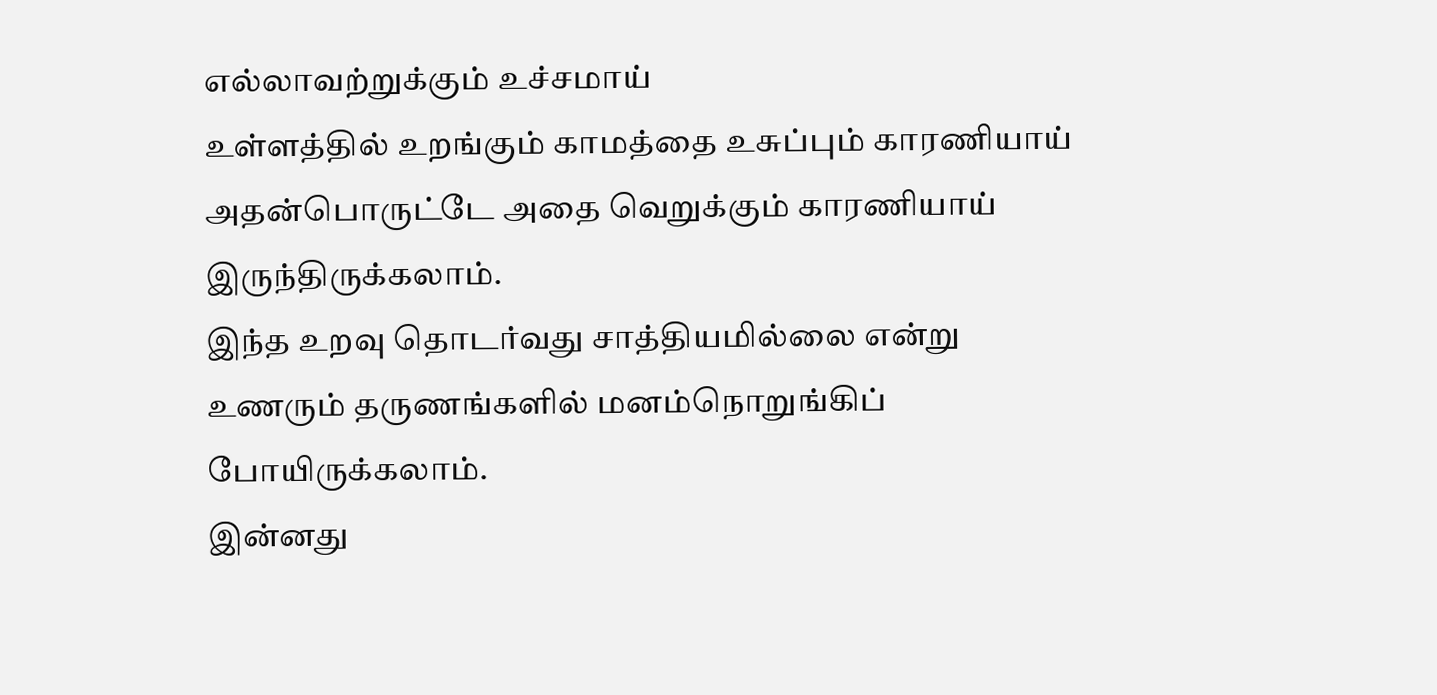எல்லாவற்றுக்கும் உச்சமாய்
உள்ளத்தில் உறங்கும் காமத்தை உசுப்பும் காரணியாய்
அதன்பொருட்டே அதை வெறுக்கும் காரணியாய் இருந்திருக்கலாம்.
இந்த உறவு தொடர்வது சாத்தியமில்லை என்று உணரும் தருணங்களில் மனம்நொறுங்கிப் போயிருக்கலாம்.
இன்னது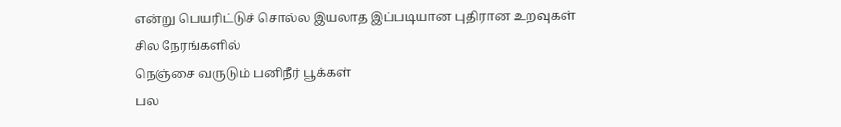என்று பெயரிட்டுச் சொல்ல இயலாத இப்படியான புதிரான உறவுகள்
சில நேரங்களில்
நெஞ்சை வருடும் பனிநீர் பூக்கள்
பல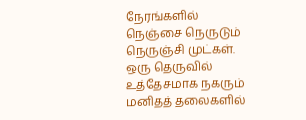நேரங்களில்
நெஞ்சை நெருடும் நெருஞ்சி முட்கள்.
ஒரு தெருவில் உத்தேசமாக நகரும் மனிதத் தலைகளில்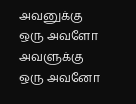அவனுக்கு ஒரு அவளோ
அவளுக்கு ஒரு அவனோ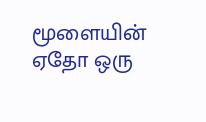மூளையின் ஏதோ ஒரு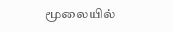மூலையில்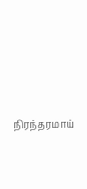நிரந்தரமாய்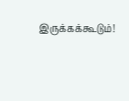இருக்கக்கூடும்!